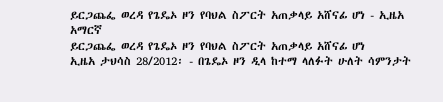ይርጋጨፌ ወረዳ የጌዴኦ ዞን የባህል ስፖርት አጠቃላይ አሸናፊ ሆነ - ኢዜአ አማርኛ
ይርጋጨፌ ወረዳ የጌዴኦ ዞን የባህል ስፖርት አጠቃላይ አሸናፊ ሆነ
ኢዜአ ታህሳስ 28/2012፡ - በጌዴኦ ዞን ዲላ ከተማ ላለፉት ሁለት ሳምንታት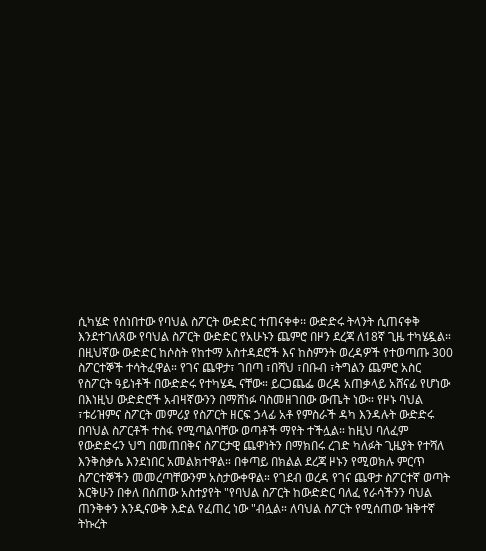ሲካሄድ የሰነበተው የባህል ስፖርት ውድድር ተጠናቀቀ፡፡ ውድድሩ ትላንት ሲጠናቀቅ እንደተገለጸው የባህል ስፖርት ውድድር የአሁኑን ጨምሮ በዞን ደረጃ ለ18ኛ ጊዜ ተካሄዷል። በዚህኛው ውድድር ከሶስት የከተማ አስተዳደሮች እና ከስምንት ወረዳዎች የተወጣጡ 300 ስፖርተኞች ተሳትፈዋል። የገና ጨዋታ፣ ገበጣ ፣በሻህ ፣በቡብ ፣ትግልን ጨምሮ አስር የስፖርት ዓይነቶች በውድድሩ የተካሄዱ ናቸው። ይርጋጨፌ ወረዳ አጠቃላይ አሸናፊ የሆነው በእነዚህ ውድድሮች አብዛኛውንን በማሸነፉ ባስመዘገበው ውጤት ነው። የዞኑ ባህል ፣ቱሪዝምና ስፖርት መምሪያ የስፖርት ዘርፍ ኃላፊ አቶ የምስራች ዳካ እንዳሉት ውድድሩ በባህል ስፖርቶች ተስፋ የሚጣልባቸው ወጣቶች ማየት ተችሏል። ከዚህ ባለፈም የውድድሩን ህግ በመጠበቅና ስፖርታዊ ጨዋነትን በማክበሩ ረገድ ካለፉት ጊዜያት የተሻለ እንቅስቃሴ እንደነበር አመልክተዋል። በቀጣይ በክልል ደረጃ ዞኑን የሚወክሉ ምርጥ ስፖርተኞችን መመረጣቸውንም አስታውቀዋል። የገደብ ወረዳ የገና ጨዋታ ስፖርተኛ ወጣት እርቅሁን በቀለ በሰጠው አስተያየት "የባህል ስፖርት ከውድድር ባለፈ የራሳችንን ባህል ጠንቅቀን እንዲናውቅ እድል የፈጠረ ነው "ብሏል። ለባህል ስፖርት የሚሰጠው ዝቅተኛ ትኩረት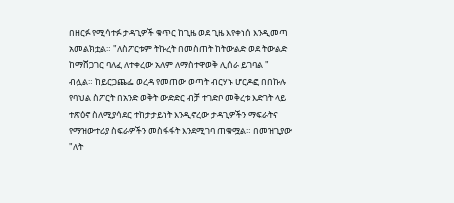በዘርፉ የሚሳተፉ ታዳጊዎች ቁጥር ከጊዜ ወደ ጊዜ እየቀነሰ እንዲመጣ አመልክቷል። "ለስፖርቱም ትኩረት በመስጠት ከትውልድ ወደ ትውልድ ከማሸጋገር ባለፈ ለተቀረው አለም ለማስተዋወቅ ሊሰራ ይገባል " ብሏል። ከይርጋጨፌ ወረዳ የመጠው ወጣት ብርሃኑ ሆርዶፎ በበኩሉ የባህል ስፖርት በአንድ ወቅት ውድድር ብቻ ተገድቦ መቅረቱ እድገት ላይ ተጽዕኖ ስለሚያሳደር ተከታታይነት እንዲኖረው ታዳጊዎችን ማፍራትና የማዝውተሪያ ስፍራዎችን መስፋፋት እንደሚገባ ጠቁሟል። በመዝጊያው "ለት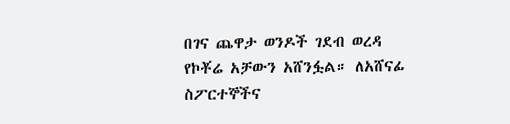በገና ጨዋታ ወንዶች ገደብ ወረዳ የኮቾሬ አቻውን አሸንፏል። ለአሸናፊ ስፖርተኞችና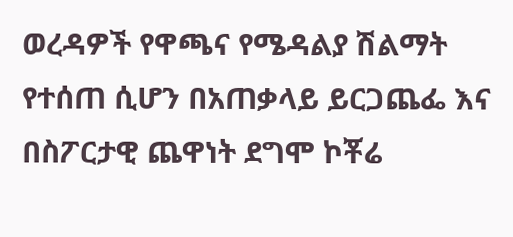ወረዳዎች የዋጫና የሜዳልያ ሽልማት የተሰጠ ሲሆን በአጠቃላይ ይርጋጨፌ እና በስፖርታዊ ጨዋነት ደግሞ ኮቾሬ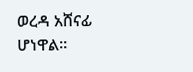ወረዳ አሸናፊ ሆነዋል።